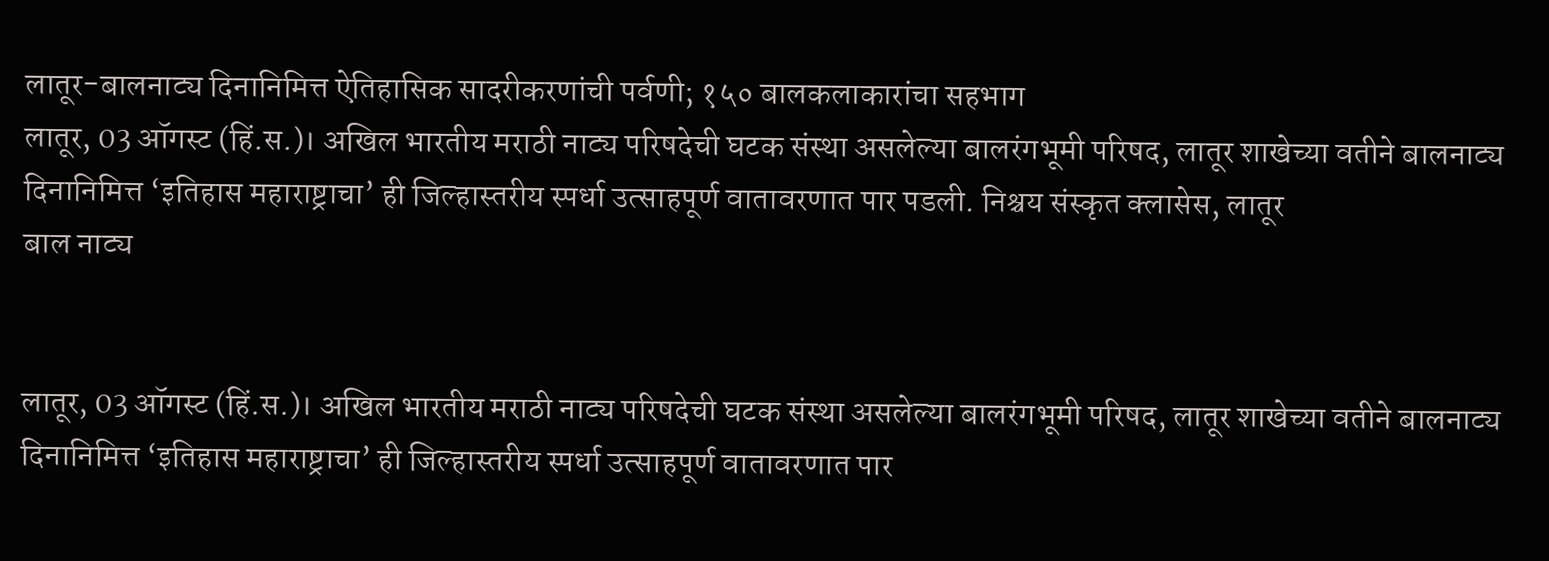लातूर-बालनाट्य दिनानिमित्त ऐतिहासिक सादरीकरणांची पर्वणी; १५० बालकलाकारांचा सहभाग
लातूर, 03 ऑगस्ट (हिं.स.)। अखिल भारतीय मराठी नाट्य परिषदेची घटक संस्था असलेल्या बालरंगभूमी परिषद, लातूर शाखेच्या वतीने बालनाट्य दिनानिमित्त ‘इतिहास महाराष्ट्राचा’ ही जिल्हास्तरीय स्पर्धा उत्साहपूर्ण वातावरणात पार पडली. निश्चय संस्कृत क्लासेस, लातूर
बाल नाट्य


लातूर, 03 ऑगस्ट (हिं.स.)। अखिल भारतीय मराठी नाट्य परिषदेची घटक संस्था असलेल्या बालरंगभूमी परिषद, लातूर शाखेच्या वतीने बालनाट्य दिनानिमित्त ‘इतिहास महाराष्ट्राचा’ ही जिल्हास्तरीय स्पर्धा उत्साहपूर्ण वातावरणात पार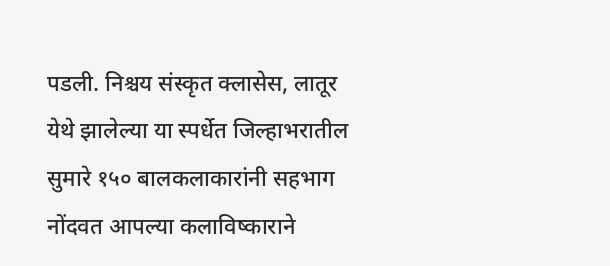पडली. निश्चय संस्कृत क्लासेस, लातूर येथे झालेल्या या स्पर्धेत जिल्हाभरातील सुमारे १५० बालकलाकारांनी सहभाग नोंदवत आपल्या कलाविष्काराने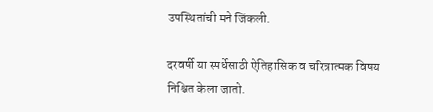उपस्थितांची मने जिंकली.

दरवर्षी या स्पर्धेसाठी ऐतिहासिक व चरित्रात्मक विषय निश्चित केला जातो.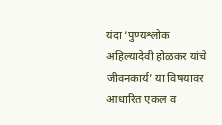यंदा ‘पुण्यश्लोक अहिल्यादेवी होळकर यांचे जीवनकार्य’ या विषयावर आधारित एकल व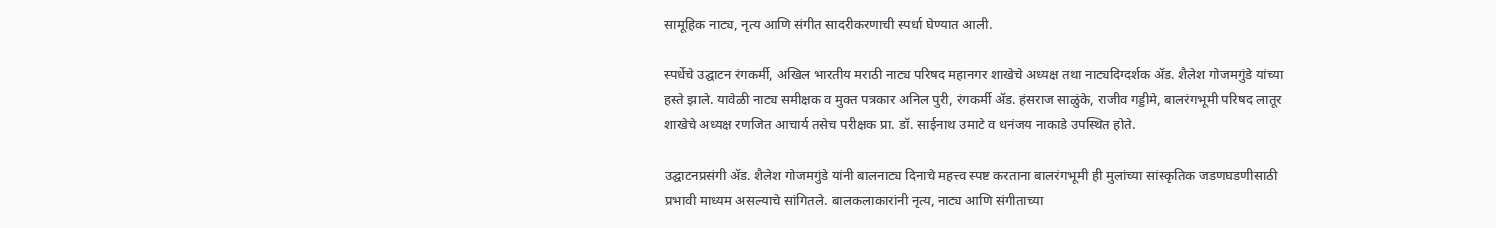सामूहिक नाट्य, नृत्य आणि संगीत सादरीकरणाची स्पर्धा घेण्यात आली.

स्पर्धेचे उद्घाटन रंगकर्मी, अखिल भारतीय मराठी नाट्य परिषद महानगर शाखेचे अध्यक्ष तथा नाट्यदिग्दर्शक ॲड. शैलेश गोजमगुंडे यांच्या हस्ते झाले. यावेळी नाट्य समीक्षक व मुक्त पत्रकार अनिल पुरी, रंगकर्मी ॲड. हंसराज साळुंके, राजीव गड्डीमे, बालरंगभूमी परिषद लातूर शाखेचे अध्यक्ष रणजित आचार्य तसेच परीक्षक प्रा. डॉ. साईनाथ उमाटे व धनंजय नाकाडे उपस्थित होते.

उद्घाटनप्रसंगी ॲड. शैलेश गोजमगुंडे यांनी बालनाट्य दिनाचे महत्त्व स्पष्ट करताना बालरंगभूमी ही मुलांच्या सांस्कृतिक जडणघडणीसाठी प्रभावी माध्यम असल्याचे सांगितले. बालकलाकारांनी नृत्य, नाट्य आणि संगीताच्या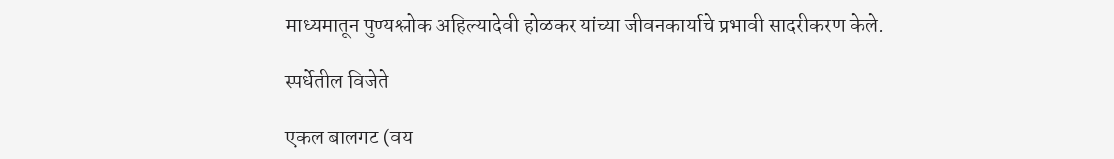माध्यमातून पुण्यश्लोक अहिल्यादेवी होळकर यांच्या जीवनकार्याचे प्रभावी सादरीकरण केले.

स्पर्धेतील विजेते

एकल बालगट (वय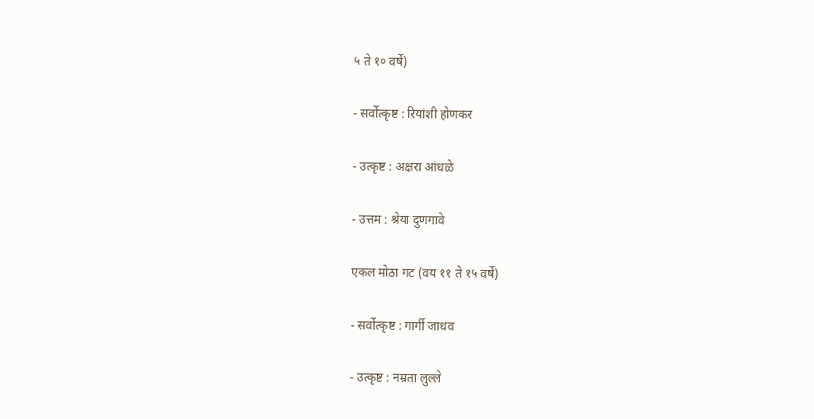५ ते १० वर्षे)

- सर्वोत्कृष्ट : रियांशी होणकर

- उत्कृष्ट : अक्षरा आंधळे

- उत्तम : श्रेया दुणगावे

एकल मोठा गट (वय ११ ते १५ वर्षे)

- सर्वोत्कृष्ट : गार्गी जाधव

- उत्कृष्ट : नम्रता लुल्ले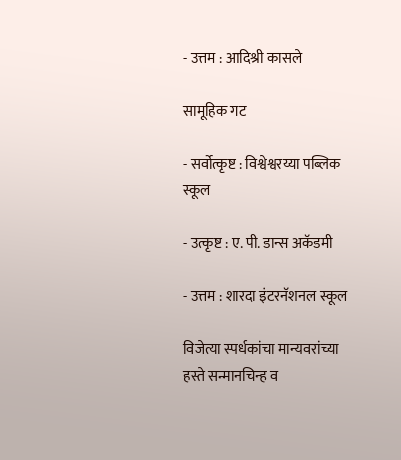- उत्तम : आदिश्री कासले

सामूहिक गट

- सर्वोत्कृष्ट : विश्वेश्वरय्या पब्लिक स्कूल

- उत्कृष्ट : ए. पी. डान्स अकॅडमी

- उत्तम : शारदा इंटरनॅशनल स्कूल

विजेत्या स्पर्धकांचा मान्यवरांच्या हस्ते सन्मानचिन्ह व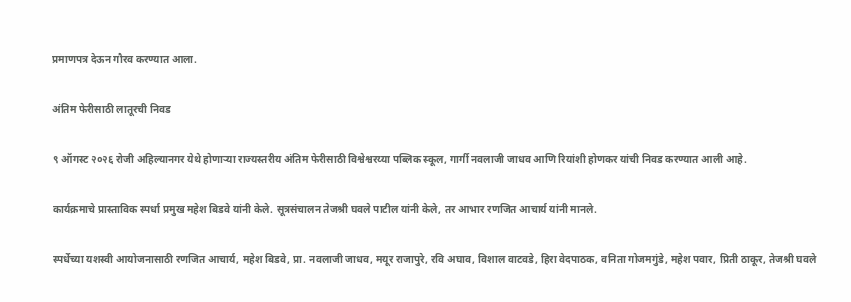प्रमाणपत्र देऊन गौरव करण्यात आला.

अंतिम फेरीसाठी लातूरची निवड

९ ऑगस्ट २०२६ रोजी अहिल्यानगर येथे होणाऱ्या राज्यस्तरीय अंतिम फेरीसाठी विश्वेश्वरय्या पब्लिक स्कूल, गार्गी नवलाजी जाधव आणि रियांशी होणकर यांची निवड करण्यात आली आहे.

कार्यक्रमाचे प्रास्ताविक स्पर्धा प्रमुख महेश बिडवे यांनी केले. सूत्रसंचालन तेजश्री घवले पाटील यांनी केले, तर आभार रणजित आचार्य यांनी मानले.

स्पर्धेच्या यशस्वी आयोजनासाठी रणजित आचार्य, महेश बिडवे, प्रा. नवलाजी जाधव, मयूर राजापुरे, रवि अघाव, विशाल वाटवडे, हिरा वेदपाठक, वनिता गोजमगुंडे, महेश पवार, प्रिती ठाकूर, तेजश्री घवले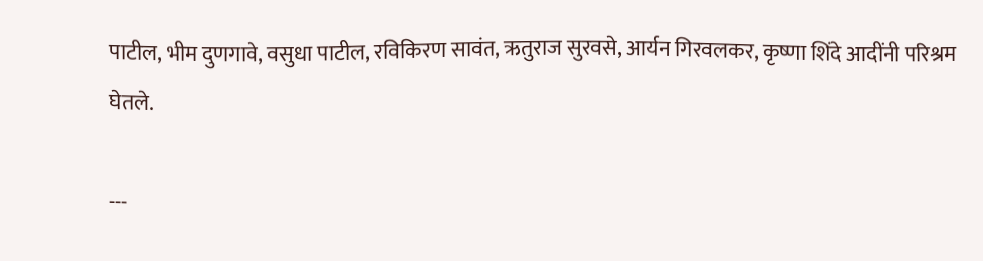पाटील, भीम दुणगावे, वसुधा पाटील, रविकिरण सावंत, ऋतुराज सुरवसे, आर्यन गिरवलकर, कृष्णा शिंदे आदींनी परिश्रम घेतले.

---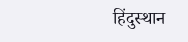हिंदुस्थान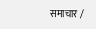समाचार /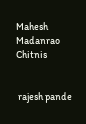Mahesh Madanrao Chitnis


 rajesh pande